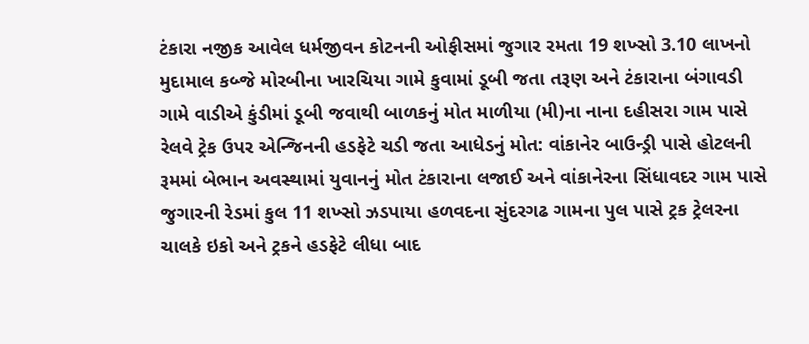ટંકારા નજીક આવેલ ધર્મજીવન કોટનની ઓફીસમાં જુગાર રમતા 19 શખ્સો 3.10 લાખનો મુદામાલ કબ્જે મોરબીના ખારચિયા ગામે કુવામાં ડૂબી જતા તરૂણ અને ટંકારાના બંગાવડી ગામે વાડીએ કુંડીમાં ડૂબી જવાથી બાળકનું મોત માળીયા (મી)ના નાના દહીસરા ગામ પાસે રેલવે ટ્રેક ઉપર એન્જિનની હડફેટે ચડી જતા આધેડનું મોત: વાંકાનેર બાઉન્ડ્રી પાસે હોટલની રૂમમાં બેભાન અવસ્થામાં યુવાનનું મોત ટંકારાના લજાઈ અને વાંકાનેરના સિંધાવદર ગામ પાસે જુગારની રેડમાં કુલ 11 શખ્સો ઝડપાયા હળવદના સુંદરગઢ ગામના પુલ પાસે ટ્રક ટ્રેલરના ચાલકે ઇકો અને ટ્રકને હડફેટે લીધા બાદ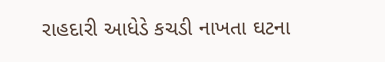રાહદારી આધેડે કચડી નાખતા ઘટના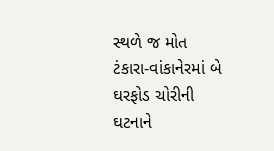સ્થળે જ મોત ટંકારા-વાંકાનેરમાં બે ઘરફોડ ચોરીની ઘટનાને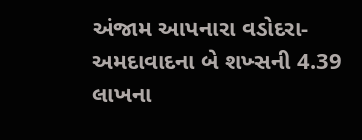અંજામ આપનારા વડોદરા-અમદાવાદના બે શખ્સની 4.39 લાખના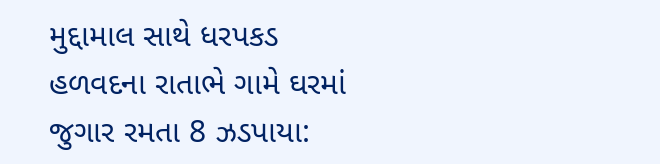મુદ્દામાલ સાથે ધરપકડ હળવદના રાતાભે ગામે ઘરમાં જુગાર રમતા 8 ઝડપાયા: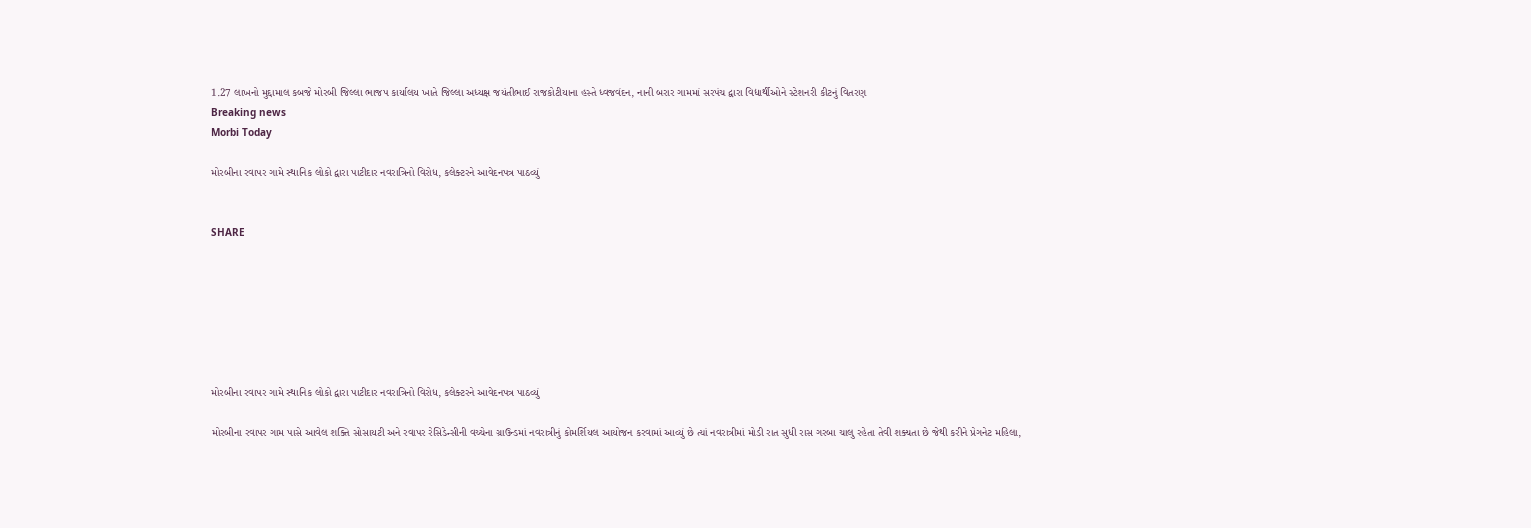1.27 લાખનો મુદ્દામાલ કબજે મોરબી જિલ્લા ભાજપ કાર્યાલય ખાતે જિલ્લા અધ્યક્ષ જયંતીભાઈ રાજકોટીયાના હસ્તે ધ્વજવંદન, નાની બરાર ગામમાં સરપંચ દ્વારા વિદ્યાર્થીઓને સ્ટેશનરી કીટનું વિતરણ
Breaking news
Morbi Today

મોરબીના રવાપર ગામે સ્થાનિક લોકો દ્વારા પાટીદાર નવરાત્રિનો વિરોધ, કલેક્ટરને આવેદનપત્ર પાઠવ્યું


SHARE







મોરબીના રવાપર ગામે સ્થાનિક લોકો દ્વારા પાટીદાર નવરાત્રિનો વિરોધ, કલેક્ટરને આવેદનપત્ર પાઠવ્યું

મોરબીના રવાપર ગામ પાસે આવેલ શક્તિ સોસાયટી અને રવાપર રેસિડેન્સીની વચ્ચેના ગ્રાઉન્ડમાં નવરાત્રીનું કોમર્શિયલ આયોજન કરવામાં આવ્યું છે ત્યાં નવરાત્રીમાં મોડી રાત સુધી રાસ ગરબા ચાલુ રહેતા તેવી શક્યતા છે જેથી કરીને પ્રેગનેટ મહિલા,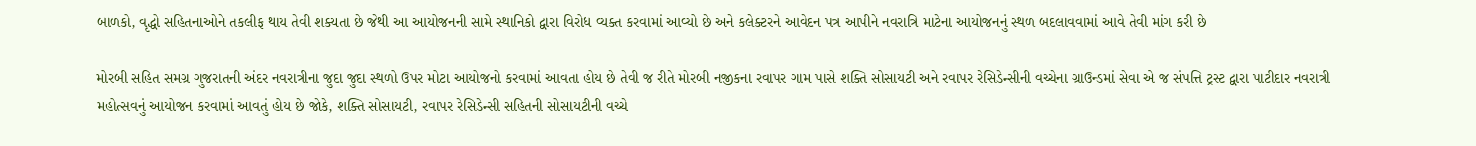બાળકો, વૃદ્ધો સહિતનાઓને તકલીફ થાય તેવી શક્યતા છે જેથી આ આયોજનની સામે સ્થાનિકો દ્વારા વિરોધ વ્યક્ત કરવામાં આવ્યો છે અને કલેક્ટરને આવેદન પત્ર આપીને નવરાત્રિ માટેના આયોજનનું સ્થળ બદલાવવામાં આવે તેવી માંગ કરી છે

મોરબી સહિત સમગ્ર ગુજરાતની અંદર નવરાત્રીના જુદા જુદા સ્થળો ઉપર મોટા આયોજનો કરવામાં આવતા હોય છે તેવી જ રીતે મોરબી નજીકના રવાપર ગામ પાસે શક્તિ સોસાયટી અને રવાપર રેસિડેન્સીની વચ્ચેના ગ્રાઉન્ડમાં સેવા એ જ સંપત્તિ ટ્રસ્ટ દ્વારા પાટીદાર નવરાત્રી મહોત્સવનું આયોજન કરવામાં આવતું હોય છે જોકે, શક્તિ સોસાયટી, રવાપર રેસિડેન્સી સહિતની સોસાયટીની વચ્ચે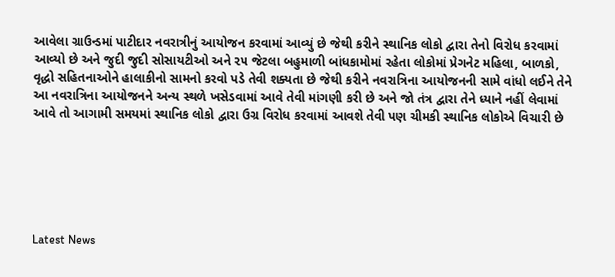આવેલા ગ્રાઉન્ડમાં પાટીદાર નવરાત્રીનું આયોજન કરવામાં આવ્યું છે જેથી કરીને સ્થાનિક લોકો દ્વારા તેનો વિરોધ કરવામાં આવ્યો છે અને જુદી જુદી સોસાયટીઓ અને ૨૫ જેટલા બહુમાળી બાંધકામોમાં રહેતા લોકોમાં પ્રેગનેટ મહિલા, બાળકો, વૃદ્ધો સહિતનાઓને હાલાકીનો સામનો કરવો પડે તેવી શક્યતા છે જેથી કરીને નવરાત્રિના આયોજનની સામે વાંધો લઈને તેને આ નવરાત્રિના આયોજનને અન્ય સ્થળે ખસેડવામાં આવે તેવી માંગણી કરી છે અને જો તંત્ર દ્વારા તેને ધ્યાને નહીં લેવામાં આવે તો આગામી સમયમાં સ્થાનિક લોકો દ્વારા ઉગ્ર વિરોધ કરવામાં આવશે તેવી પણ ચીમકી સ્થાનિક લોકોએ વિચારી છે






Latest News